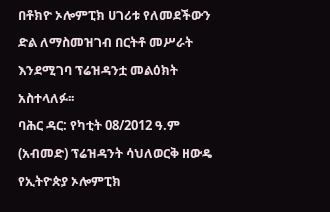በቶክዮ ኦሎምፒክ ሀገሪቱ የለመደችውን ድል ለማስመዝገብ በርትቶ መሥራት እንደሚገባ ፕሬዝዳንቷ መልዕክት አስተላለፉ፡፡
ባሕር ዳር: የካቲት 08/2012 ዓ.ም (አብመድ) ፕሬዝዳንት ሳህለወርቅ ዘውዴ የኢትዮጵያ ኦሎምፒክ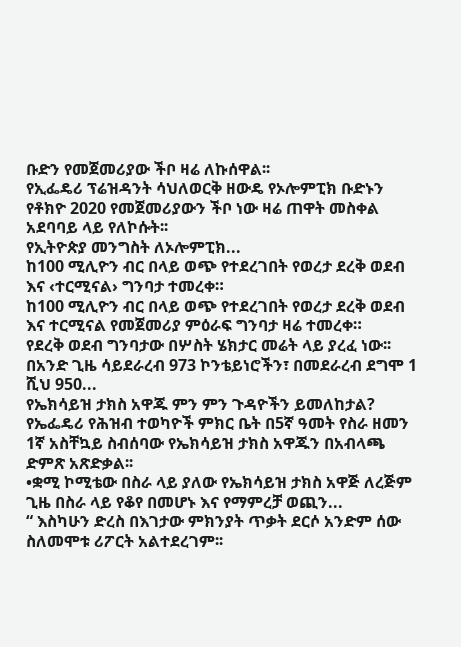ቡድን የመጀመሪያው ችቦ ዛሬ ለኩሰዋል፡፡
የኢፌዴሪ ፕሬዝዳንት ሳህለወርቅ ዘውዴ የኦሎምፒክ ቡድኑን የቶክዮ 2020 የመጀመሪያውን ችቦ ነው ዛሬ ጠዋት መስቀል አደባባይ ላይ የለኮሱት፡፡
የኢትዮጵያ መንግስት ለኦሎምፒክ...
ከ100 ሚሊዮን ብር በላይ ወጭ የተደረገበት የወረታ ደረቅ ወደብ እና ‹ተርሚናል› ግንባታ ተመረቀ።
ከ100 ሚሊዮን ብር በላይ ወጭ የተደረገበት የወረታ ደረቅ ወደብ እና ተርሚናል የመጀመሪያ ምዕራፍ ግንባታ ዛሬ ተመረቀ።
የደረቅ ወደብ ግንባታው በሦስት ሄክታር መሬት ላይ ያረፈ ነው፡፡ በአንድ ጊዜ ሳይደራረብ 973 ኮንቴይነሮችን፣ በመደራረብ ደግሞ 1 ሺህ 950...
የኤክሳይዝ ታክስ አዋጁ ምን ምን ጉዳዮችን ይመለከታል?
የኤፌዴሪ የሕዝብ ተወካዮች ምክር ቤት በ5ኛ ዓመት የስራ ዘመን 1ኛ አስቸኳይ ስብሰባው የኤክሳይዝ ታክስ አዋጁን በአብላጫ ድምጽ አጽድቃል፡፡
•ቋሚ ኮሚቴው በስራ ላይ ያለው የኤክሳይዝ ታክስ አዋጅ ለረጅም ጊዜ በስራ ላይ የቆየ በመሆኑ እና የማምረቻ ወጪን...
“ እስካሁን ድረስ በእገታው ምክንያት ጥቃት ደርሶ አንድም ሰው ስለመሞቱ ሪፖርት አልተደረገም፡፡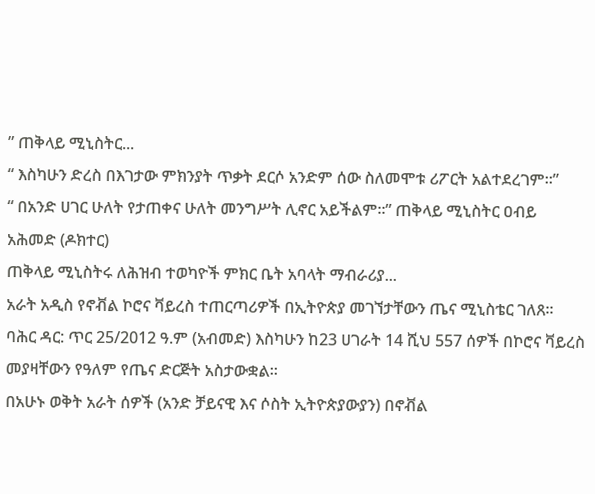” ጠቅላይ ሚኒስትር...
“ እስካሁን ድረስ በእገታው ምክንያት ጥቃት ደርሶ አንድም ሰው ስለመሞቱ ሪፖርት አልተደረገም፡፡”
“ በአንድ ሀገር ሁለት የታጠቀና ሁለት መንግሥት ሊኖር አይችልም፡፡” ጠቅላይ ሚኒስትር ዐብይ አሕመድ (ዶክተር)
ጠቅላይ ሚኒስትሩ ለሕዝብ ተወካዮች ምክር ቤት አባላት ማብራሪያ...
አራት አዲስ የኖቭል ኮሮና ቫይረስ ተጠርጣሪዎች በኢትዮጵያ መገኘታቸውን ጤና ሚኒስቴር ገለጸ፡፡
ባሕር ዳር: ጥር 25/2012 ዓ.ም (አብመድ) እስካሁን ከ23 ሀገራት 14 ሺህ 557 ሰዎች በኮሮና ቫይረስ መያዛቸውን የዓለም የጤና ድርጅት አስታውቋል፡፡
በአሁኑ ወቅት አራት ሰዎች (አንድ ቻይናዊ እና ሶስት ኢትዮጵያውያን) በኖቭል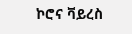ኮሮና ቫይረስ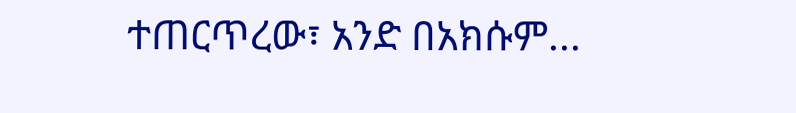ተጠርጥረው፣ አንድ በአክሱም...